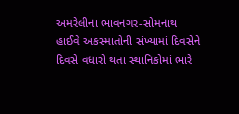અમરેલીના ભાવનગર-સોમનાથ હાઈવે અકસ્માતોની સંખ્યામાં દિવસેને દિવસે વધારો થતા સ્થાનિકોમાં ભારે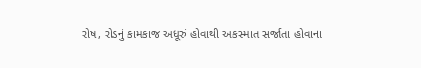રોષ, રોડનું કામકાજ અધૂરું હોવાથી અકસ્માત સર્જાતા હોવાના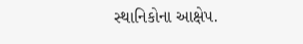સ્થાનિકોના આક્ષેપ.